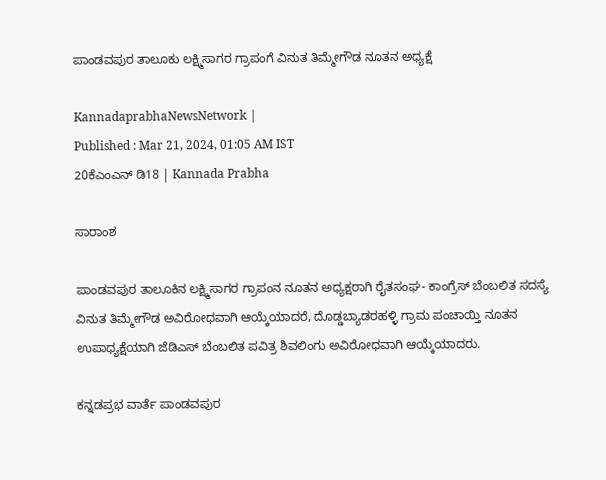ಪಾಂಡವಪುರ ತಾಲೂಕು ಲಕ್ಷ್ಮಿಸಾಗರ ಗ್ರಾಪಂಗೆ ವಿನುತ ತಿಮ್ಮೇಗೌಡ ನೂತನ ಅಧ್ಯಕ್ಷೆ

KannadaprabhaNewsNetwork |
Published : Mar 21, 2024, 01:05 AM IST
20ಕೆಎಂಎನ್ ಡಿ18 | Kannada Prabha

ಸಾರಾಂಶ

ಪಾಂಡವಪುರ ತಾಲೂಕಿನ ಲಕ್ಷ್ಮಿಸಾಗರ ಗ್ರಾಪಂನ ನೂತನ ಅಧ್ಯಕ್ಷರಾಗಿ ರೈತಸಂಘ- ಕಾಂಗ್ರೆಸ್ ಬೆಂಬಲಿತ ಸದಸ್ಯೆ ವಿನುತ ತಿಮ್ಮೇಗೌಡ ಅವಿರೋಧವಾಗಿ ಆಯ್ಕೆಯಾದರೆ, ದೊಡ್ಡಬ್ಯಾಡರಹಳ್ಳಿ ಗ್ರಾಮ ಪಂಚಾಯ್ತಿ ನೂತನ ಉಪಾಧ್ಯಕ್ಷೆಯಾಗಿ ಜೆಡಿಎಸ್ ಬೆಂಬಲಿತ ಪವಿತ್ರ ಶಿವಲಿಂಗು ಅವಿರೋಧವಾಗಿ ಆಯ್ಕೆಯಾದರು.

ಕನ್ನಡಪ್ರಭ ವಾರ್ತೆ ಪಾಂಡವಪುರ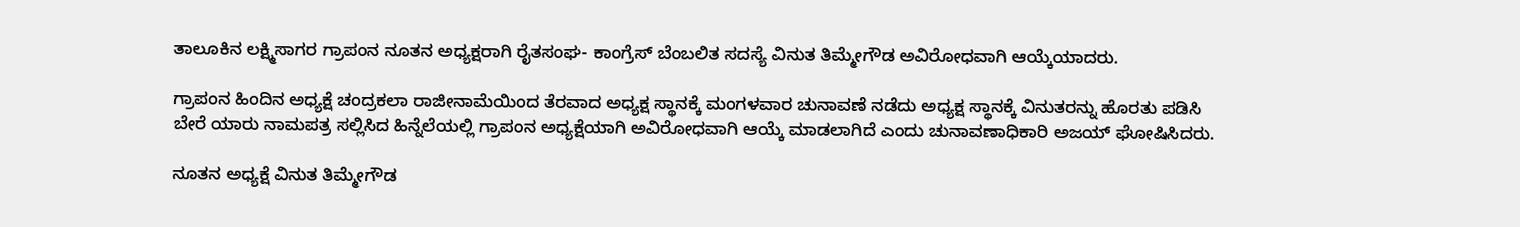ತಾಲೂಕಿನ ಲಕ್ಷ್ಮಿಸಾಗರ ಗ್ರಾಪಂನ ನೂತನ ಅಧ್ಯಕ್ಷರಾಗಿ ರೈತಸಂಘ- ಕಾಂಗ್ರೆಸ್ ಬೆಂಬಲಿತ ಸದಸ್ಯೆ ವಿನುತ ತಿಮ್ಮೇಗೌಡ ಅವಿರೋಧವಾಗಿ ಆಯ್ಕೆಯಾದರು.

ಗ್ರಾಪಂನ ಹಿಂದಿನ ಅಧ್ಯಕ್ಷೆ ಚಂದ್ರಕಲಾ ರಾಜೀನಾಮೆಯಿಂದ ತೆರವಾದ ಅಧ್ಯಕ್ಷ ಸ್ಥಾನಕ್ಕೆ ಮಂಗಳವಾರ ಚುನಾವಣೆ ನಡೆದು ಅಧ್ಯಕ್ಷ ಸ್ಥಾನಕ್ಕೆ ವಿನುತರನ್ನು ಹೊರತು ಪಡಿಸಿ ಬೇರೆ ಯಾರು ನಾಮಪತ್ರ ಸಲ್ಲಿಸಿದ ಹಿನ್ನೆಲೆಯಲ್ಲಿ ಗ್ರಾಪಂನ ಅಧ್ಯಕ್ಷೆಯಾಗಿ ಅವಿರೋಧವಾಗಿ ಆಯ್ಕೆ ಮಾಡಲಾಗಿದೆ ಎಂದು ಚುನಾವಣಾಧಿಕಾರಿ ಅಜಯ್ ಘೋಷಿಸಿದರು.

ನೂತನ ಅಧ್ಯಕ್ಷೆ ವಿನುತ ತಿಮ್ಮೇಗೌಡ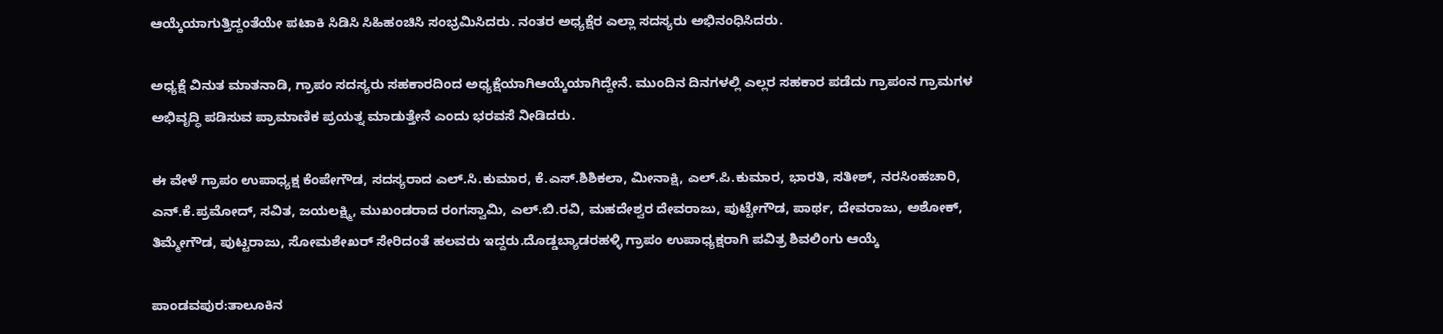ಆಯ್ಕೆಯಾಗುತ್ತಿದ್ದಂತೆಯೇ ಪಟಾಕಿ ಸಿಡಿಸಿ ಸಿಹಿಹಂಚಿಸಿ ಸಂಭ್ರಮಿಸಿದರು. ನಂತರ ಅಧ್ಯಕ್ಷೆರ ಎಲ್ಲಾ ಸದಸ್ಯರು ಅಭಿನಂಧಿಸಿದರು.

ಅಧ್ಯಕ್ಷೆ ವಿನುತ ಮಾತನಾಡಿ, ಗ್ರಾಪಂ ಸದಸ್ಯರು ಸಹಕಾರದಿಂದ ಅಧ್ಯಕ್ಷೆಯಾಗಿಆಯ್ಕೆಯಾಗಿದ್ದೇನೆ. ಮುಂದಿನ ದಿನಗಳಲ್ಲಿ ಎಲ್ಲರ ಸಹಕಾರ ಪಡೆದು ಗ್ರಾಪಂನ ಗ್ರಾಮಗಳ ಅಭಿವೃದ್ಧಿ ಪಡಿಸುವ ಪ್ರಾಮಾಣಿಕ ಪ್ರಯತ್ನ ಮಾಡುತ್ತೇನೆ ಎಂದು ಭರವಸೆ ನೀಡಿದರು.

ಈ ವೇಳೆ ಗ್ರಾಪಂ ಉಪಾಧ್ಯಕ್ಷ ಕೆಂಪೇಗೌಡ, ಸದಸ್ಯರಾದ ಎಲ್.ಸಿ.ಕುಮಾರ, ಕೆ.ಎಸ್.ಶಿಶಿಕಲಾ, ಮೀನಾಕ್ಷಿ, ಎಲ್.ಪಿ.ಕುಮಾರ, ಭಾರತಿ, ಸತೀಶ್, ನರಸಿಂಹಚಾರಿ, ಎನ್.ಕೆ.ಪ್ರಮೋದ್, ಸವಿತ, ಜಯಲಕ್ಷ್ಮಿ, ಮುಖಂಡರಾದ ರಂಗಸ್ವಾಮಿ, ಎಲ್.ಬಿ.ರವಿ, ಮಹದೇಶ್ವರ ದೇವರಾಜು, ಪುಟ್ಟೇಗೌಡ, ಪಾರ್ಥ, ದೇವರಾಜು, ಅಶೋಕ್, ತಿಮ್ಮೇಗೌಡ, ಪುಟ್ಟರಾಜು, ಸೋಮಶೇಖರ್ ಸೇರಿದಂತೆ ಹಲವರು ಇದ್ದರು.ದೊಡ್ಡಬ್ಯಾಡರಹಳ್ಳಿ ಗ್ರಾಪಂ ಉಪಾಧ್ಯಕ್ಷರಾಗಿ ಪವಿತ್ರ ಶಿವಲಿಂಗು ಆಯ್ಕೆ

ಪಾಂಡವಪುರ:ತಾಲೂಕಿನ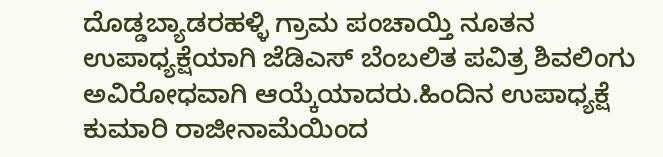ದೊಡ್ಡಬ್ಯಾಡರಹಳ್ಳಿ ಗ್ರಾಮ ಪಂಚಾಯ್ತಿ ನೂತನ ಉಪಾಧ್ಯಕ್ಷೆಯಾಗಿ ಜೆಡಿಎಸ್ ಬೆಂಬಲಿತ ಪವಿತ್ರ ಶಿವಲಿಂಗು ಅವಿರೋಧವಾಗಿ ಆಯ್ಕೆಯಾದರು.ಹಿಂದಿನ ಉಪಾಧ್ಯಕ್ಷೆ ಕುಮಾರಿ ರಾಜೀನಾಮೆಯಿಂದ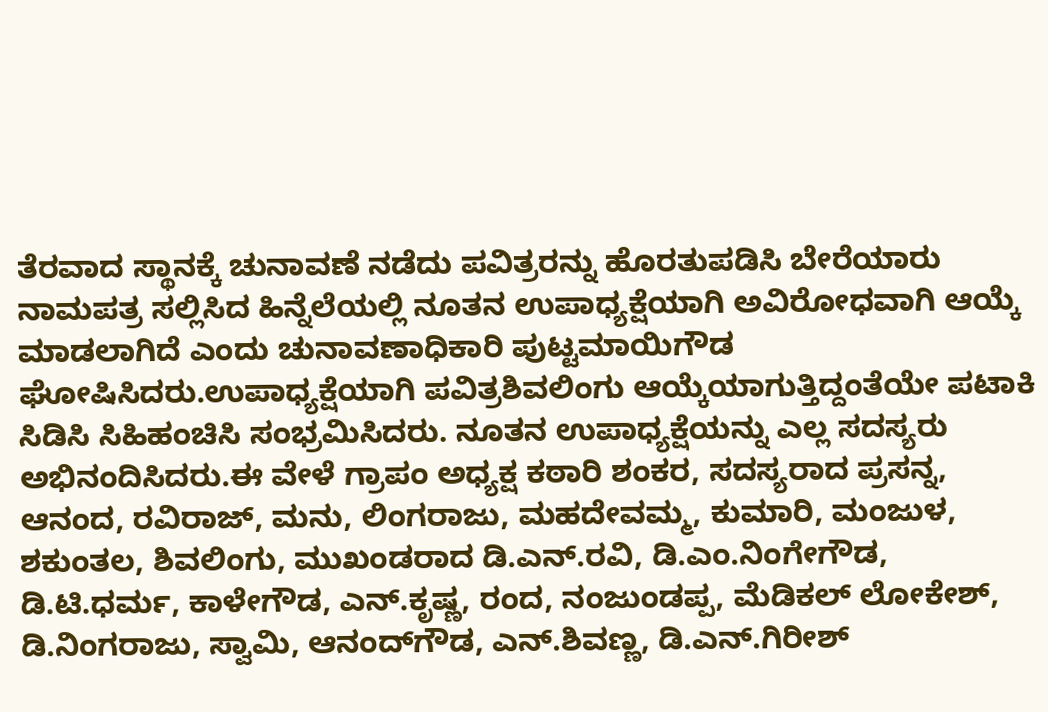ತೆರವಾದ ಸ್ಥಾನಕ್ಕೆ ಚುನಾವಣೆ ನಡೆದು ಪವಿತ್ರರನ್ನು ಹೊರತುಪಡಿಸಿ ಬೇರೆಯಾರು ನಾಮಪತ್ರ ಸಲ್ಲಿಸಿದ ಹಿನ್ನೆಲೆಯಲ್ಲಿ ನೂತನ ಉಪಾಧ್ಯಕ್ಷೆಯಾಗಿ ಅವಿರೋಧವಾಗಿ ಆಯ್ಕೆ ಮಾಡಲಾಗಿದೆ ಎಂದು ಚುನಾವಣಾಧಿಕಾರಿ ಪುಟ್ಟಮಾಯಿಗೌಡ ಘೋಷಿಸಿದರು.ಉಪಾಧ್ಯಕ್ಷೆಯಾಗಿ ಪವಿತ್ರಶಿವಲಿಂಗು ಆಯ್ಕೆಯಾಗುತ್ತಿದ್ದಂತೆಯೇ ಪಟಾಕಿ ಸಿಡಿಸಿ ಸಿಹಿಹಂಚಿಸಿ ಸಂಭ್ರಮಿಸಿದರು. ನೂತನ ಉಪಾಧ್ಯಕ್ಷೆಯನ್ನು ಎಲ್ಲ ಸದಸ್ಯರು ಅಭಿನಂದಿಸಿದರು.ಈ ವೇಳೆ ಗ್ರಾಪಂ ಅಧ್ಯಕ್ಷ ಕಠಾರಿ ಶಂಕರ, ಸದಸ್ಯರಾದ ಪ್ರಸನ್ನ, ಆನಂದ, ರವಿರಾಜ್, ಮನು, ಲಿಂಗರಾಜು, ಮಹದೇವಮ್ಮ, ಕುಮಾರಿ, ಮಂಜುಳ, ಶಕುಂತಲ, ಶಿವಲಿಂಗು, ಮುಖಂಡರಾದ ಡಿ.ಎನ್.ರವಿ, ಡಿ.ಎಂ.ನಿಂಗೇಗೌಡ, ಡಿ.ಟಿ.ಧರ್ಮ, ಕಾಳೇಗೌಡ, ಎನ್.ಕೃಷ್ಣ, ರಂದ, ನಂಜುಂಡಪ್ಪ, ಮೆಡಿಕಲ್ ಲೋಕೇಶ್, ಡಿ.ನಿಂಗರಾಜು, ಸ್ವಾಮಿ, ಆನಂದ್‌ಗೌಡ, ಎನ್.ಶಿವಣ್ಣ, ಡಿ.ಎನ್.ಗಿರೀಶ್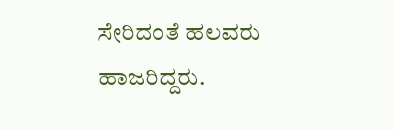ಸೇರಿದಂತೆ ಹಲವರು ಹಾಜರಿದ್ದರು.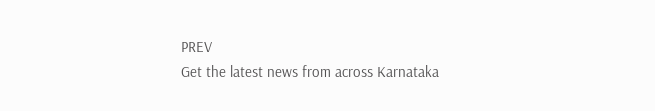PREV
Get the latest news from across Karnataka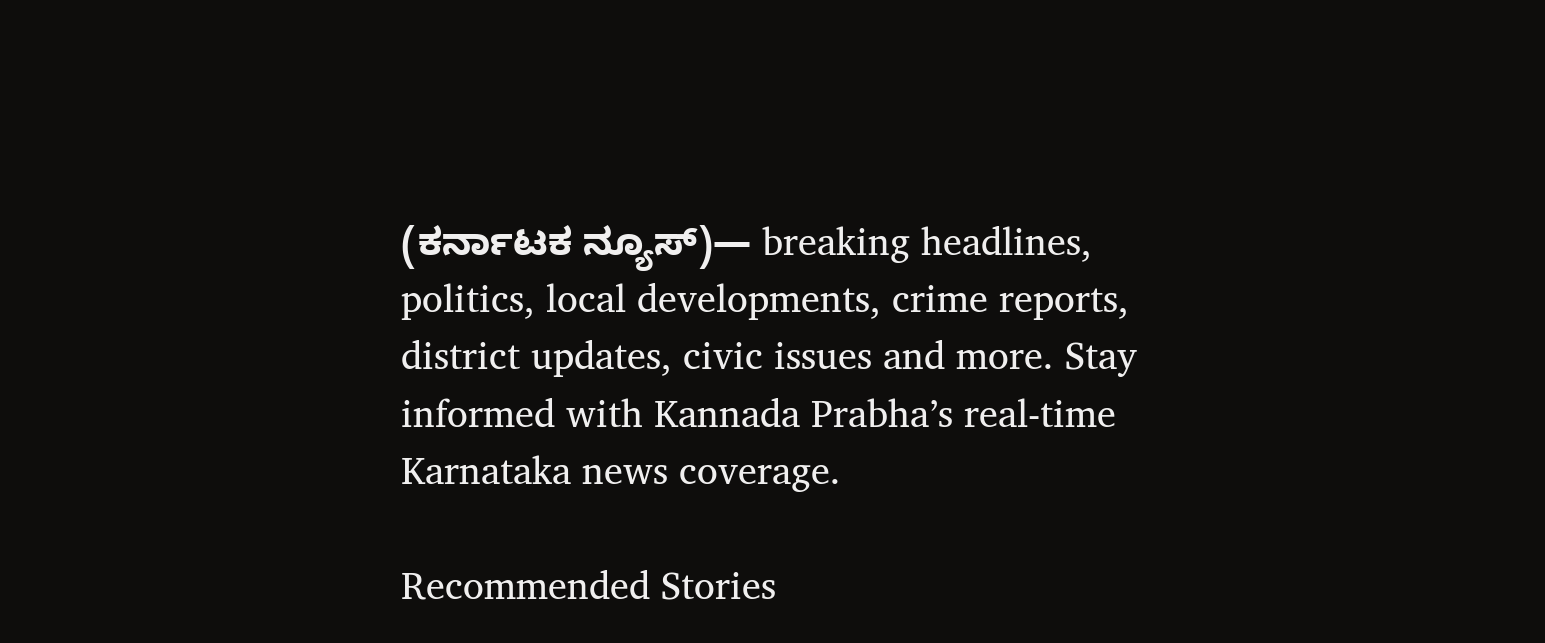(ಕರ್ನಾಟಕ ನ್ಯೂಸ್)— breaking headlines, politics, local developments, crime reports, district updates, civic issues and more. Stay informed with Kannada Prabha’s real‑time Karnataka news coverage.

Recommended Stories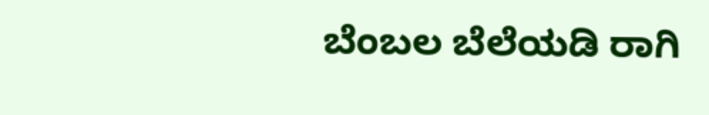ಬೆಂಬಲ ಬೆಲೆಯಡಿ ರಾಗಿ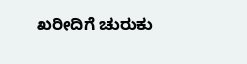ಖರೀದಿಗೆ ಚುರುಕು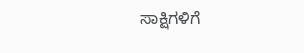ಸಾಕ್ಷಿಗಳಿಗೆ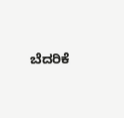ಬೆದರಿಕೆ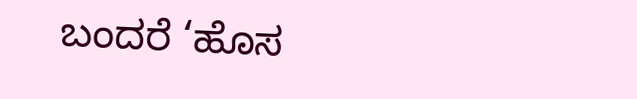ಬಂದರೆ ‘ಹೊಸ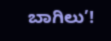ಬಾಗಿಲು’!